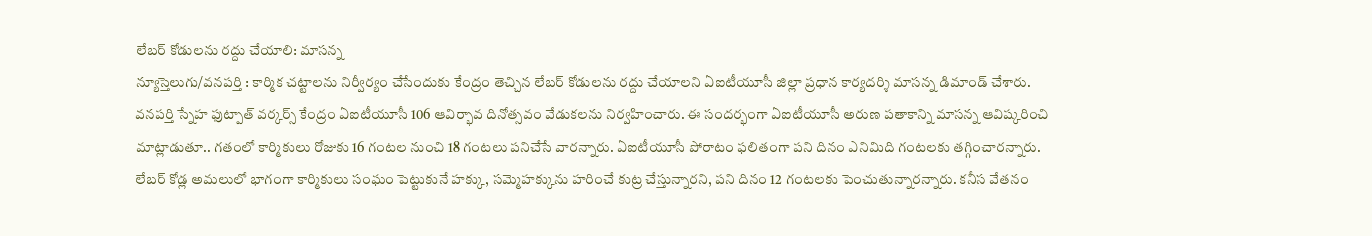లేబర్ కోడులను రద్దు చేయాలి: మాసన్న
న్యూస్తెలుగు/వనపర్తి : కార్మిక చట్టాలను నిర్వీర్యం చేసేందుకు కేంద్రం తెచ్చిన లేబర్ కోడులను రద్దు చేయాలని ఏఐటీయూసీ జిల్లా ప్రధాన కార్యదర్శి మాసన్న డిమాండ్ చేశారు. వనపర్తి స్నేహ ఫుట్పాత్ వర్కర్స్ కేంద్రం ఏఐటీయూసీ 106 ఆవిర్భావ దినోత్సవం వేడుకలను నిర్వహించారు. ఈ సందర్భంగా ఏఐటీయూసీ అరుణ పతాకాన్ని మాసన్న ఆవిష్కరించి మాట్లాడుతూ.. గతంలో కార్మికులు రోజుకు 16 గంటల నుంచి 18 గంటలు పనిచేసే వారన్నారు. ఏఐటీయూసీ పోరాటం ఫలితంగా పని దినం ఎనిమిది గంటలకు తగ్గించారన్నారు. లేబర్ కోడ్ల అమలులో భాగంగా కార్మికులు సంఘం పెట్టుకునే హక్కు, సమ్మెహక్కును హరించే కుట్ర చేస్తున్నారని, పని దినం 12 గంటలకు పెంచుతున్నారన్నారు. కనీస వేతనం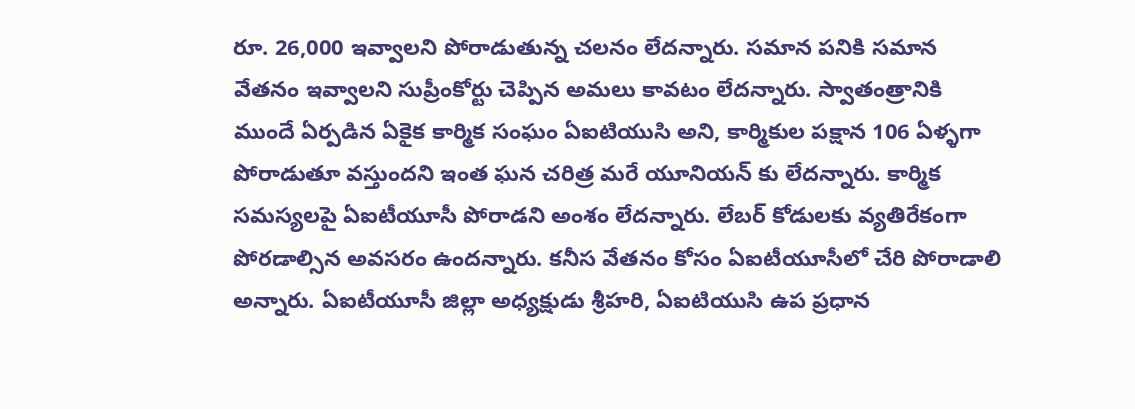రూ. 26,000 ఇవ్వాలని పోరాడుతున్న చలనం లేదన్నారు. సమాన పనికి సమాన వేతనం ఇవ్వాలని సుప్రీంకోర్టు చెప్పిన అమలు కావటం లేదన్నారు. స్వాతంత్రానికి ముందే ఏర్పడిన ఏకైక కార్మిక సంఘం ఏఐటియుసి అని, కార్మికుల పక్షాన 106 ఏళ్ళగా పోరాడుతూ వస్తుందని ఇంత ఘన చరిత్ర మరే యూనియన్ కు లేదన్నారు. కార్మిక సమస్యలపై ఏఐటీయూసీ పోరాడని అంశం లేదన్నారు. లేబర్ కోడులకు వ్యతిరేకంగా పోరడాల్సిన అవసరం ఉందన్నారు. కనీస వేతనం కోసం ఏఐటీయూసీలో చేరి పోరాడాలి అన్నారు. ఏఐటీయూసీ జిల్లా అధ్యక్షుడు శ్రీహరి, ఏఐటియుసి ఉప ప్రధాన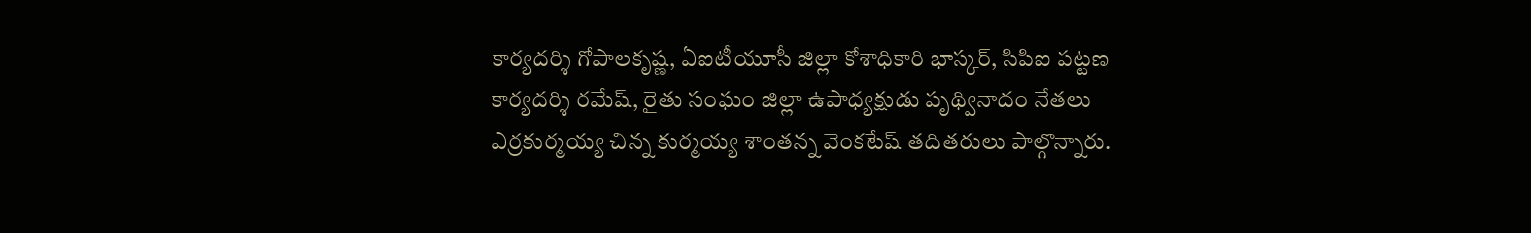కార్యదర్శి గోపాలకృష్ణ, ఏఐటీయూసీ జిల్లా కోశాధికారి భాస్కర్, సిపిఐ పట్టణ కార్యదర్శి రమేష్, రైతు సంఘం జిల్లా ఉపాధ్యక్షుడు పృథ్వినాదం నేతలు ఎర్రకుర్మయ్య చిన్న కుర్మయ్య శాంతన్న వెంకటేష్ తదితరులు పాల్గొన్నారు.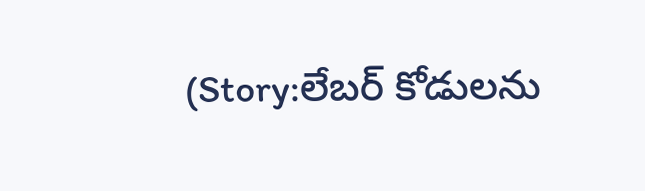(Story:లేబర్ కోడులను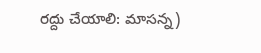రద్దు చేయాలి: మాసన్న)